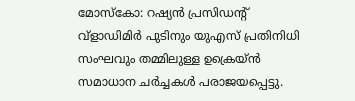മോസ്കോ: റഷ്യൻ പ്രസിഡന്റ് വ്ളാഡിമിർ പുടിനും യുഎസ് പ്രതിനിധി സംഘവും തമ്മിലുള്ള ഉക്രെയ്ൻ സമാധാന ചർച്ചകൾ പരാജയപ്പെട്ടു.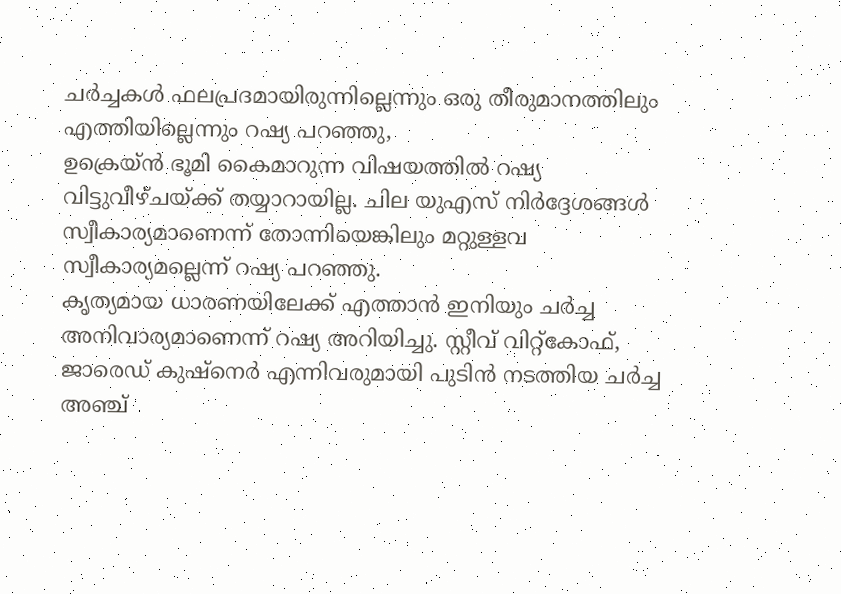ചർച്ചകൾ ഫലപ്രദമായിരുന്നില്ലെന്നും ഒരു തീരുമാനത്തിലും എത്തിയില്ലെന്നും റഷ്യ പറഞ്ഞു,
ഉക്രെയ്ൻ ഭൂമി കൈമാറുന്ന വിഷയത്തിൽ റഷ്യ വിട്ടുവീഴ്ചയ്ക്ക് തയ്യാറായില്ല. ചില യുഎസ് നിർദ്ദേശങ്ങൾ സ്വീകാര്യമാണെന്ന് തോന്നിയെങ്കിലും മറ്റുള്ളവ സ്വീകാര്യമല്ലെന്ന് റഷ്യ പറഞ്ഞു.
കൃത്യമായ ധാരണയിലേക്ക് എത്താൻ ഇനിയും ചർച്ച അനിവാര്യമാണെന്ന് റഷ്യ അറിയിച്ചു. സ്റ്റീവ് വിറ്റ്കോഫ്, ജാരെഡ് കുഷ്നെർ എന്നിവരുമായി പുടിൻ നടത്തിയ ചർച്ച അഞ്ച്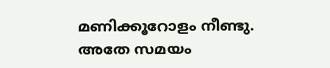മണിക്കൂറോളം നീണ്ടു.
അതേ സമയം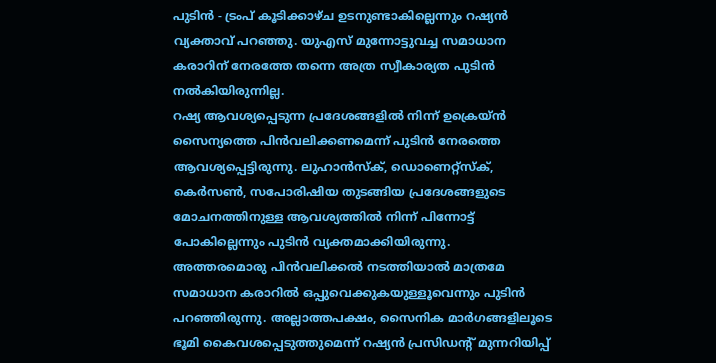പുടിൻ - ട്രംപ് കൂടിക്കാഴ്ച ഉടനുണ്ടാകില്ലെന്നും റഷ്യൻ വ്യക്താവ് പറഞ്ഞു. യുഎസ് മുന്നോട്ടുവച്ച സമാധാന കരാറിന് നേരത്തേ തന്നെ അത്ര സ്വീകാര്യത പുടിൻ നൽകിയിരുന്നില്ല.
റഷ്യ ആവശ്യപ്പെടുന്ന പ്രദേശങ്ങളിൽ നിന്ന് ഉക്രെയ്ൻ സൈന്യത്തെ പിൻവലിക്കണമെന്ന് പുടിൻ നേരത്തെ ആവശ്യപ്പെട്ടിരുന്നു. ലുഹാൻസ്ക്, ഡൊണെറ്റ്സ്ക്, കെർസൺ, സപോരിഷിയ തുടങ്ങിയ പ്രദേശങ്ങളുടെ മോചനത്തിനുള്ള ആവശ്യത്തിൽ നിന്ന് പിന്നോട്ട് പോകില്ലെന്നും പുടിൻ വ്യക്തമാക്കിയിരുന്നു.
അത്തരമൊരു പിൻവലിക്കൽ നടത്തിയാൽ മാത്രമേ സമാധാന കരാറിൽ ഒപ്പുവെക്കുകയുള്ളൂവെന്നും പുടിൻ പറഞ്ഞിരുന്നു. അല്ലാത്തപക്ഷം, സൈനിക മാർഗങ്ങളിലൂടെ ഭൂമി കൈവശപ്പെടുത്തുമെന്ന് റഷ്യൻ പ്രസിഡന്റ് മുന്നറിയിപ്പ്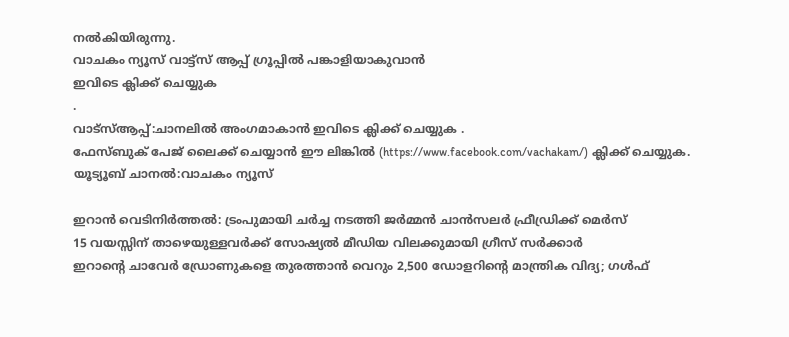നൽകിയിരുന്നു.
വാചകം ന്യൂസ് വാട്ട്സ് ആപ്പ് ഗ്രൂപ്പിൽ പങ്കാളിയാകുവാൻ
ഇവിടെ ക്ലിക്ക് ചെയ്യുക
.
വാട്സ്ആപ്പ്:ചാനലിൽ അംഗമാകാൻ ഇവിടെ ക്ലിക്ക് ചെയ്യുക .
ഫേസ്ബുക് പേജ് ലൈക്ക് ചെയ്യാൻ ഈ ലിങ്കിൽ (https://www.facebook.com/vachakam/) ക്ലിക്ക് ചെയ്യുക.
യൂട്യൂബ് ചാനൽ:വാചകം ന്യൂസ്

ഇറാൻ വെടിനിർത്തൽ: ട്രംപുമായി ചർച്ച നടത്തി ജർമ്മൻ ചാൻസലർ ഫ്രീഡ്രിക്ക് മെർസ്
15 വയസ്സിന് താഴെയുള്ളവർക്ക് സോഷ്യൽ മീഡിയ വിലക്കുമായി ഗ്രീസ് സർക്കാർ
ഇറാന്റെ ചാവേർ ഡ്രോണുകളെ തുരത്താൻ വെറും 2,500 ഡോളറിന്റെ മാന്ത്രിക വിദ്യ; ഗൾഫ്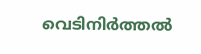വെടിനിർത്തൽ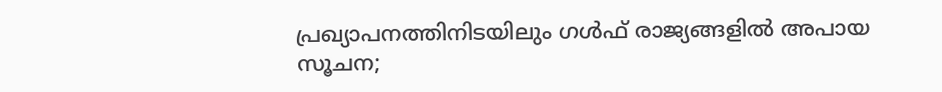പ്രഖ്യാപനത്തിനിടയിലും ഗൾഫ് രാജ്യങ്ങളിൽ അപായ സൂചന;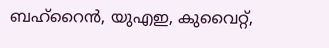ബഹ്റൈൻ, യുഎഇ, കുവൈറ്റ്,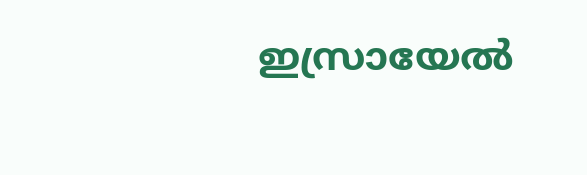ഇസ്രായേൽ